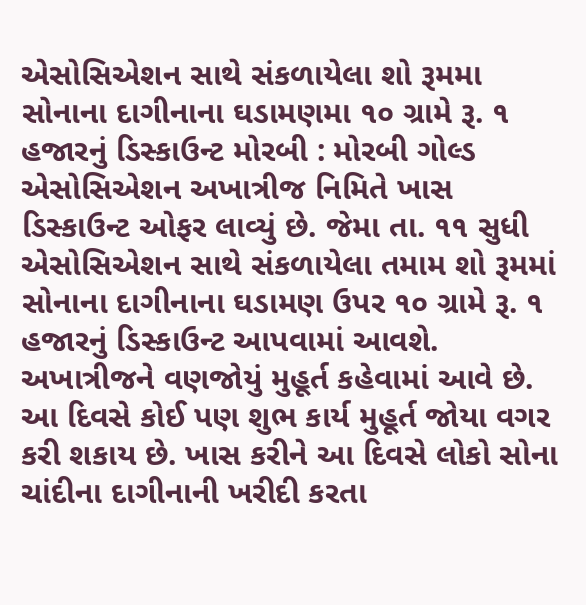એસોસિએશન સાથે સંકળાયેલા શો રૂમમા સોનાના દાગીનાના ઘડામણમા ૧૦ ગ્રામે રૂ. ૧ હજારનું ડિસ્કાઉન્ટ મોરબી : મોરબી ગોલ્ડ એસોસિએશન અખાત્રીજ નિમિતે ખાસ ડિસ્કાઉન્ટ ઓફર લાવ્યું છે. જેમા તા. ૧૧ સુધી એસોસિએશન સાથે સંકળાયેલા તમામ શો રૂમમાં સોનાના દાગીનાના ઘડામણ ઉપર ૧૦ ગ્રામે રૂ. ૧ હજારનું ડિસ્કાઉન્ટ આપવામાં આવશે. અખાત્રીજને વણજોયું મુહૂર્ત કહેવામાં આવે છે. આ દિવસે કોઈ પણ શુભ કાર્ય મુહૂર્ત જોયા વગર કરી શકાય છે. ખાસ કરીને આ દિવસે લોકો સોના ચાંદીના દાગીનાની ખરીદી કરતા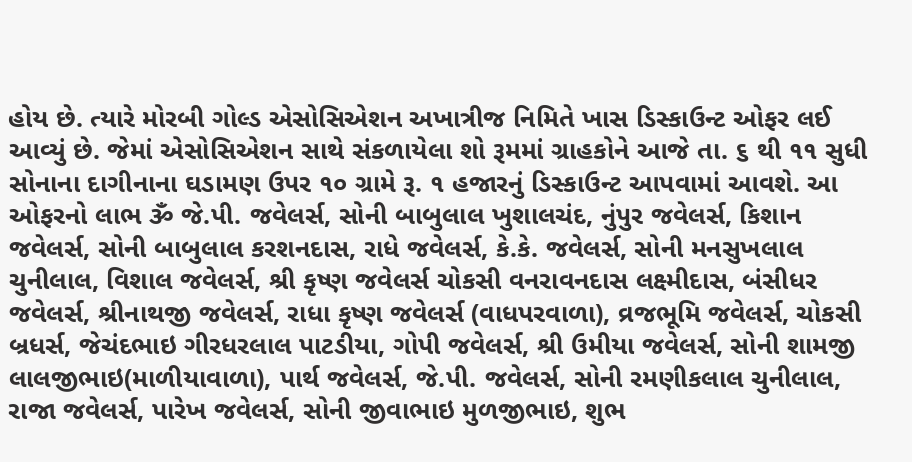હોય છે. ત્યારે મોરબી ગોલ્ડ એસોસિએશન અખાત્રીજ નિમિતે ખાસ ડિસ્કાઉન્ટ ઓફર લઈ આવ્યું છે. જેમાં એસોસિએશન સાથે સંકળાયેલા શો રૂમમાં ગ્રાહકોને આજે તા. ૬ થી ૧૧ સુધી સોનાના દાગીનાના ઘડામણ ઉપર ૧૦ ગ્રામે રૂ. ૧ હજારનું ડિસ્કાઉન્ટ આપવામાં આવશે. આ ઓફરનો લાભ ૐ જે.પી. જવેલર્સ, સોની બાબુલાલ ખુશાલચંદ, નુંપુર જવેલર્સ, કિશાન જવેલર્સ, સોની બાબુલાલ કરશનદાસ, રાધે જવેલર્સ, કે.કે. જવેલર્સ, સોની મનસુખલાલ ચુનીલાલ, વિશાલ જવેલર્સ, શ્રી કૃષ્ણ જવેલર્સ ચોકસી વનરાવનદાસ લક્ષ્મીદાસ, બંસીધર જવેલર્સ, શ્રીનાથજી જવેલર્સ, રાધા કૃષ્ણ જવેલર્સ (વાધપરવાળા), વ્રજભૂમિ જવેલર્સ, ચોકસી બ્રધર્સ, જેચંદભાઇ ગીરધરલાલ પાટડીયા, ગોપી જવેલર્સ, શ્રી ઉમીયા જવેલર્સ, સોની શામજી લાલજીભાઇ(માળીયાવાળા), પાર્થ જવેલર્સ, જે.પી. જવેલર્સ, સોની રમણીકલાલ ચુનીલાલ, રાજા જવેલર્સ, પારેખ જવેલર્સ, સોની જીવાભાઇ મુળજીભાઇ, શુભ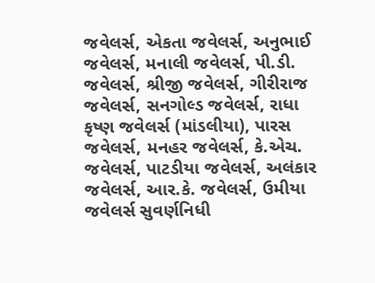જવેલર્સ, એકતા જવેલર્સ, અનુભાઈ જવેલર્સ, મનાલી જવેલર્સ, પી.ડી. જવેલર્સ, શ્રીજી જવેલર્સ, ગીરીરાજ જવેલર્સ, સનગોલ્ડ જવેલર્સ, રાધા કૃષ્ણ જવેલર્સ (માંડલીયા), પારસ જવેલર્સ, મનહર જવેલર્સ, કે.એચ. જવેલર્સ, પાટડીયા જવેલર્સ, અલંકાર જવેલર્સ, આર.કે. જવેલર્સ, ઉમીયા જવેલર્સ સુવર્ણનિધી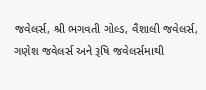જવેલર્સ, શ્રી ભગવતી ગોલ્ડ, વૈશાલી જવેલર્સ, ગણેશ જવેલર્સ અને રૂષિ જવેલર્સમાથી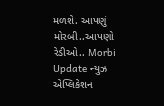મળશે. આપણું મોરબી..આપણો રેડીઓ.. Morbi Update ન્યુઝ એપ્લિકેશન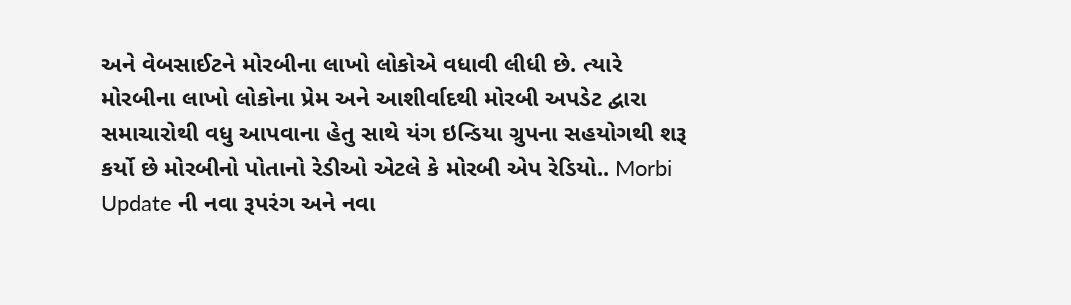અને વેબસાઈટને મોરબીના લાખો લોકોએ વધાવી લીધી છે. ત્યારે મોરબીના લાખો લોકોના પ્રેમ અને આશીર્વાદથી મોરબી અપડેટ દ્વારા સમાચારોથી વધુ આપવાના હેતુ સાથે યંગ ઇન્ડિયા ગ્રુપના સહયોગથી શરૂ કર્યો છે મોરબીનો પોતાનો રેડીઓ એટલે કે મોરબી એપ રેડિયો.. Morbi Update ની નવા રૂપરંગ અને નવા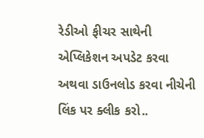રેડીઓ ફીચર સાથેની એપ્લિકેશન અપડેટ કરવા અથવા ડાઉનલોડ કરવા નીચેની લિંક પર ક્લીક કરો..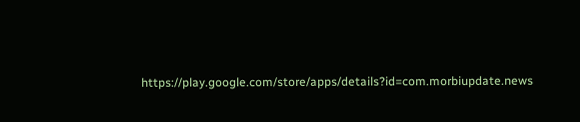https://play.google.com/store/apps/details?id=com.morbiupdate.news